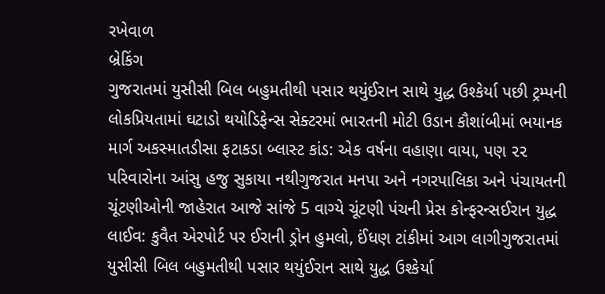રખેવાળ
બ્રેકિંગ
ગુજરાતમાં યુસીસી બિલ બહુમતીથી પસાર થયુંઈરાન સાથે યુદ્ધ ઉશ્કેર્યા પછી ટ્રમ્પની લોકપ્રિયતામાં ઘટાડો થયોડિફેન્સ સેક્ટરમાં ભારતની મોટી ઉડાન કૌશાંબીમાં ભયાનક માર્ગ અકસ્માતડીસા ફટાકડા બ્લાસ્ટ કાંડ: એક વર્ષના વહાણા વાયા, પણ ૨૨ પરિવારોના આંસુ હજુ સુકાયા નથીગુજરાત મનપા અને નગરપાલિકા અને પંચાયતની ચૂંટણીઓની જાહેરાત આજે સાંજે 5 વાગ્યે ચૂંટણી પંચની પ્રેસ કોન્ફરન્સઈરાન યુદ્ધ લાઈવ: કુવૈત એરપોર્ટ પર ઈરાની ડ્રોન હુમલો, ઈંધણ ટાંકીમાં આગ લાગીગુજરાતમાં યુસીસી બિલ બહુમતીથી પસાર થયુંઈરાન સાથે યુદ્ધ ઉશ્કેર્યા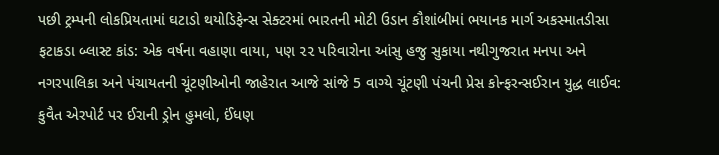પછી ટ્રમ્પની લોકપ્રિયતામાં ઘટાડો થયોડિફેન્સ સેક્ટરમાં ભારતની મોટી ઉડાન કૌશાંબીમાં ભયાનક માર્ગ અકસ્માતડીસા ફટાકડા બ્લાસ્ટ કાંડ: એક વર્ષના વહાણા વાયા, પણ ૨૨ પરિવારોના આંસુ હજુ સુકાયા નથીગુજરાત મનપા અને નગરપાલિકા અને પંચાયતની ચૂંટણીઓની જાહેરાત આજે સાંજે 5 વાગ્યે ચૂંટણી પંચની પ્રેસ કોન્ફરન્સઈરાન યુદ્ધ લાઈવ: કુવૈત એરપોર્ટ પર ઈરાની ડ્રોન હુમલો, ઈંધણ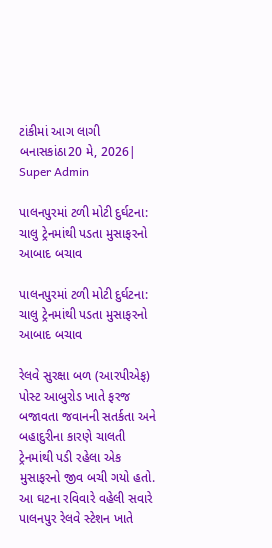ટાંકીમાં આગ લાગી
બનાસકાંઠા20 મે, 2026| Super Admin

પાલનપુરમાં ટળી મોટી દુર્ઘટના: ચાલુ ટ્રેનમાંથી પડતા મુસાફરનો આબાદ બચાવ

પાલનપુરમાં ટળી મોટી દુર્ઘટના: ચાલુ ટ્રેનમાંથી પડતા મુસાફરનો આબાદ બચાવ

રેલવે સુરક્ષા બળ (આરપીએફ) પોસ્ટ આબુરોડ ખાતે ફરજ બજાવતા જવાનની સતર્કતા અને બહાદુરીના કારણે ચાલતી ટ્રેનમાંથી પડી રહેલા એક મુસાફરનો જીવ બચી ગયો હતો. આ ઘટના રવિવારે વહેલી સવારે પાલનપુર રેલવે સ્ટેશન ખાતે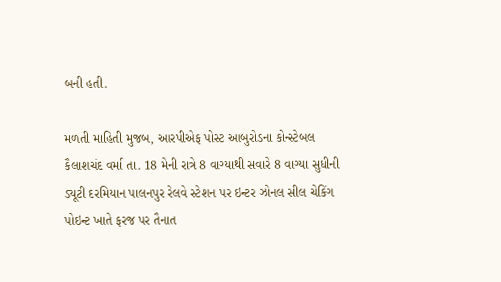બની હતી.

મળતી માહિતી મુજબ, આરપીએફ પોસ્ટ આબુરોડના કોન્સ્ટેબલ કૈલાશચંદ વર્મા તા. 18 મેની રાત્રે 8 વાગ્યાથી સવારે 8 વાગ્યા સુધીની ડ્યૂટી દરમિયાન પાલનપુર રેલવે સ્ટેશન પર ઇન્ટર ઝોનલ સીલ ચેકિંગ પોઇન્ટ ખાતે ફરજ પર તૈનાત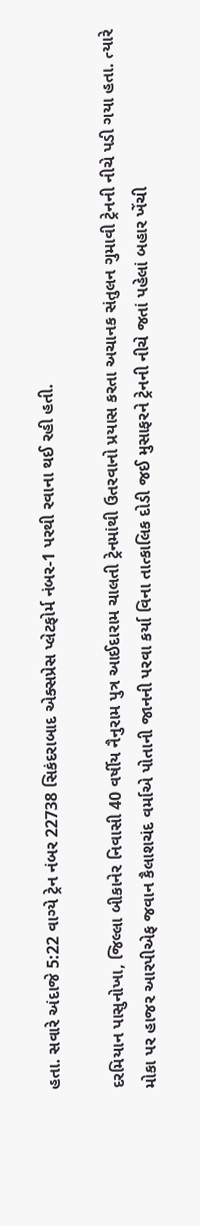હતા. સવારે અંદાજે 5:22 વાગ્યે ટ્રેન નંબર 22738 સિકંદરાબાદ એક્સપ્રેસ પ્લેટફોર્મ નંબર-1 પરથી રવાના થઈ રહી હતી.

દરમિયાન પાસુનોખા, જિલ્લા બીકાનેર નિવાસી 40 વર્ષીય નૈનુરામ પુત્ર આઈદારામ ચાલતી ટ્રેનમાંથી ઉતરવાનો પ્રયાસ કરતા અચાનક સંતુલન ગુમાવી ટ્રેનની નીચે પડી ગયા હતા. ત્યારે મોકા પર હાજર આરપીએફ જવાન કૈલાશચંદ વર્માએ પોતાની જાનની પરવા કર્યા વિના તાત્કાલિક દોડી જઈ મુસાફરને ટ્રેનની નીચે જતાં પહેલાં બહાર ખેંચી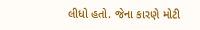લીધો હતો. જેના કારણે મોટી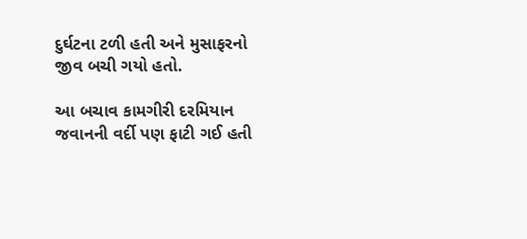દુર્ઘટના ટળી હતી અને મુસાફરનો જીવ બચી ગયો હતો.

આ બચાવ કામગીરી દરમિયાન જવાનની વર્દી પણ ફાટી ગઈ હતી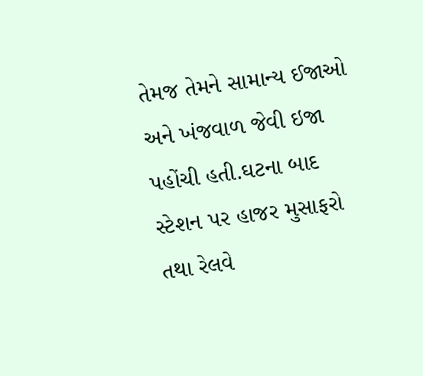તેમજ તેમને સામાન્ય ઈજાઓ અને ખંજવાળ જેવી ઇજા પહોંચી હતી.ઘટના બાદ સ્ટેશન પર હાજર મુસાફરો તથા રેલવે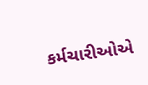કર્મચારીઓએ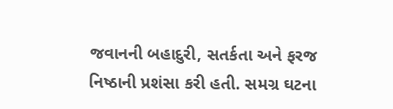જવાનની બહાદુરી, સતર્કતા અને ફરજ નિષ્ઠાની પ્રશંસા કરી હતી. સમગ્ર ઘટના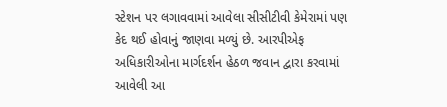સ્ટેશન પર લગાવવામાં આવેલા સીસીટીવી કેમેરામાં પણ કેદ થઈ હોવાનું જાણવા મળ્યું છે. આરપીએફ અધિકારીઓના માર્ગદર્શન હેઠળ જવાન દ્વારા કરવામાં આવેલી આ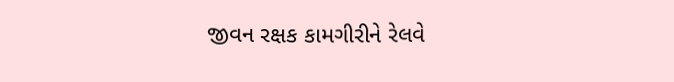જીવન રક્ષક કામગીરીને રેલવે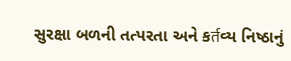સુરક્ષા બળની તત્પરતા અને કर्तવ્ય નિષ્ઠાનું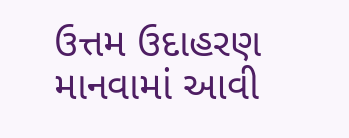ઉત્તમ ઉદાહરણ માનવામાં આવી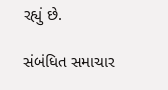રહ્યું છે.

સંબંધિત સમાચાર